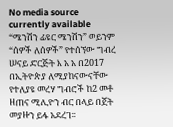No media source currently available
“ሜንሽን ፊዩር ሜንሽን” ወይንም “ሰዎች ለሰዎች” የተሰኘው ግብረ ሠናይ ድርጅት እ አ አ በ2017 በኢትዮጵያ ለሚያከናውናቸው የተለያዩ መረሃ ግብሮች ከ2 መቶ ዘጠና ሚሊዮን ብር በላይ በጀት መያዙን ይፋ አደረገ፡፡